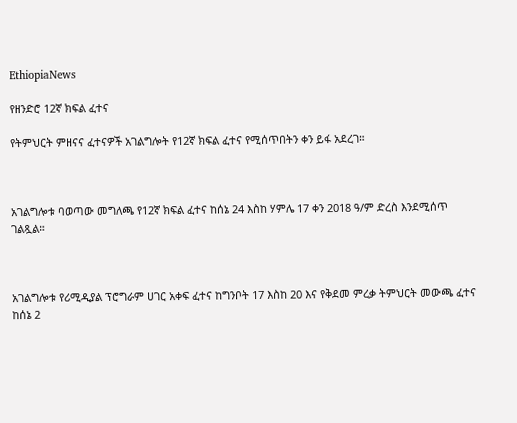EthiopiaNews

የዘንድሮ 12ኛ ክፍል ፈተና

የትምህርት ምዘናና ፈተናዎች አገልግሎት የ12ኛ ክፍል ፈተና የሚሰጥበትን ቀን ይፋ አደረገ።



አገልግሎቱ ባወጣው መግለጫ የ12ኛ ክፍል ፈተና ከሰኔ 24 እስከ ሃምሌ 17 ቀን 2018 ዓ/ም ድረስ እንደሚሰጥ ገልጿል።



አገልግሎቱ የሪሚዲያል ፕሮግራም ሀገር አቀፍ ፈተና ከግንቦት 17 እስከ 20 እና የቅደመ ምረቃ ትምህርት መውጫ ፈተና ከሰኔ 2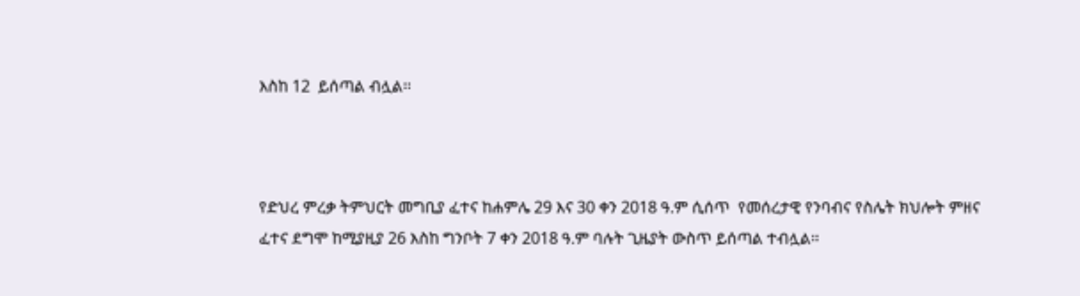እስከ 12  ይሰጣል ብሏል፡፡



የድህረ ምረቃ ትምህርት መግቢያ ፈተና ከሐምሌ 29 እና 30 ቀን 2018 ዓ.ም ሲሰጥ  የመሰረታዊ የንባብና የስሌት ክህሎት ምዘና ፈተና ደግሞ ከሚያዚያ 26 እስከ ግንቦት 7 ቀን 2018 ዓ.ም ባሉት ጊዜያት ውስጥ ይሰጣል ተብሏል፡፡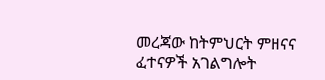መረጃው ከትምህርት ምዘናና ፈተናዎች አገልግሎት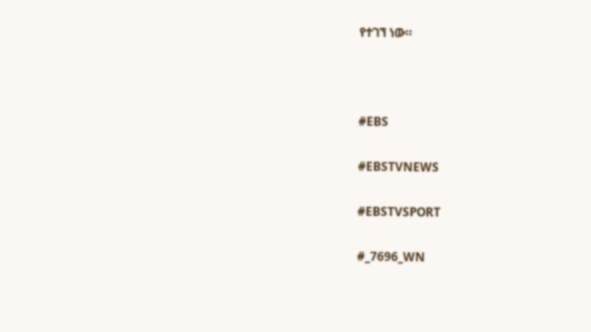የተገኘ ነው።



#EBS

#EBSTVNEWS

#EBSTVSPORT

#_7696_WN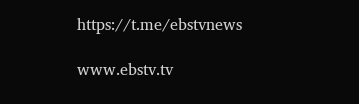https://t.me/ebstvnews

www.ebstv.tv